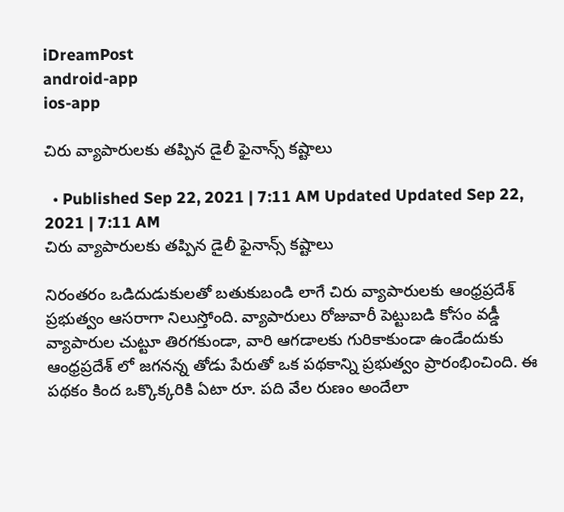iDreamPost
android-app
ios-app

చిరు వ్యాపారులకు తప్పిన డైలీ ఫైనాన్స్ కష్టాలు

  • Published Sep 22, 2021 | 7:11 AM Updated Updated Sep 22, 2021 | 7:11 AM
చిరు వ్యాపారులకు తప్పిన డైలీ ఫైనాన్స్ కష్టాలు

నిరంతరం ఒడిదుడుకులతో బతుకుబండి లాగే చిరు వ్యాపారులకు ఆంధ్రప్రదేశ్ ప్రభుత్వం ఆసరాగా నిలుస్తోంది. వ్యాపారులు రోజువారీ పెట్టుబడి కోసం వడ్డీ వ్యాపారుల చుట్టూ తిరగకుండా, వారి ఆగడాలకు గురికాకుండా ఉండేందుకు ఆంధ్రప్రదేశ్ లో జగనన్న తోడు పేరుతో ఒక పథకాన్ని ప్రభుత్వం ప్రారంభించింది. ఈ పథకం కింద ఒక్కొక్కరికి ఏటా రూ. పది వేల రుణం అందేలా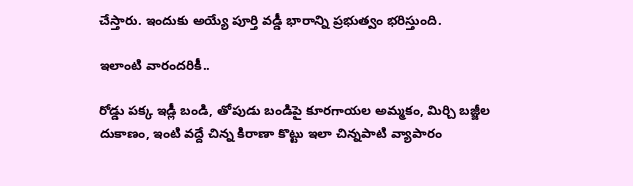చేస్తారు. ఇందుకు అయ్యే పూర్తి వడ్డీ భారాన్ని ప్రభుత్వం భరిస్తుంది.

ఇలాంటి వారందరికీ..

రోడ్డు పక్క ఇడ్లీ బండి, తోపుడు బండిపై కూరగాయల అమ్మకం, మిర్చి బజ్జీల దుకాణం, ఇంటి వద్దే చిన్న కిరాణా కొట్టు ఇలా చిన్నపాటి వ్యాపారం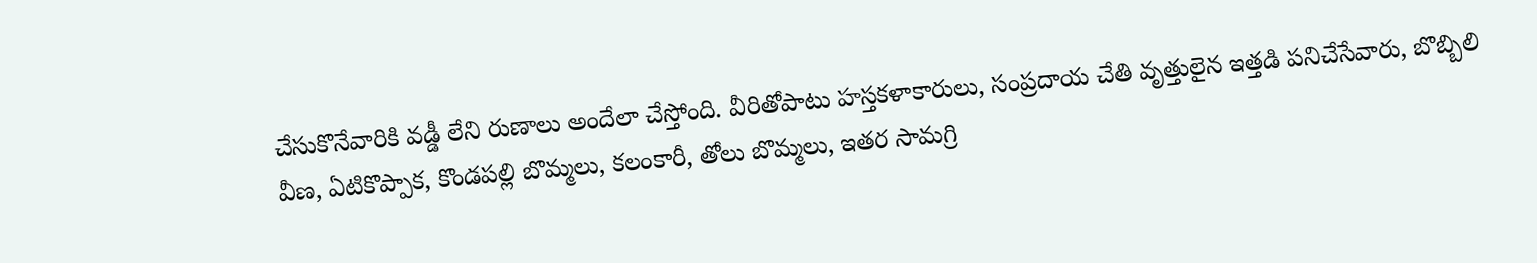చేసుకొనేవారికి వడ్డీ లేని రుణాలు అందేలా చేస్తోంది. వీరితోపాటు హస్తకళాకారులు, సంప్రదాయ చేతి వృత్తులైన ఇత్తడి పనిచేసేవారు, బొబ్బిలి వీణ, ఏటికొప్పాక, కొండపల్లి బొమ్మలు, కలంకారీ, తోలు బొమ్మలు, ఇతర సామగ్రి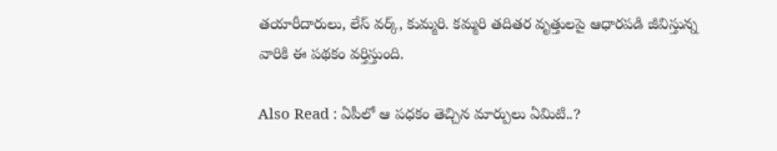తయారీదారులు, లేస్ వర్క్, కుమ్మరి. కమ్మరి తదితర వృత్తులపై ఆధారపడి జీవిస్తున్న వారికి ఈ పథకం వర్తిస్తుంది.

Also Read : ఏపీలో ఆ పధకం తెచ్చిన మార్పులు ఏమిటి..?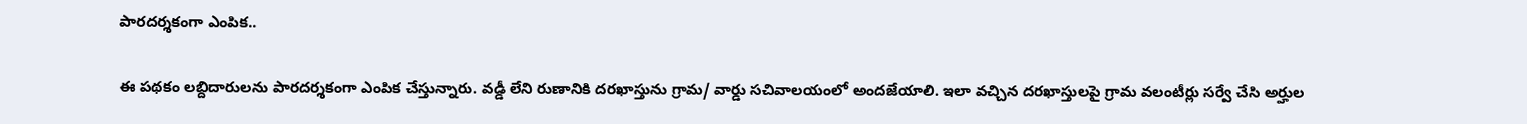పారదర్శకంగా ఎంపిక..

ఈ పథకం లబ్దిదారులను పారదర్శకంగా ఎంపిక చేస్తున్నారు. వడ్డీ లేని రుణానికి దరఖాస్తును గ్రామ/ వార్డు సచివాలయంలో అందజేయాలి. ఇలా వచ్చిన దరఖాస్తులపై గ్రామ వలంటీర్లు సర్వే చేసి అర్హుల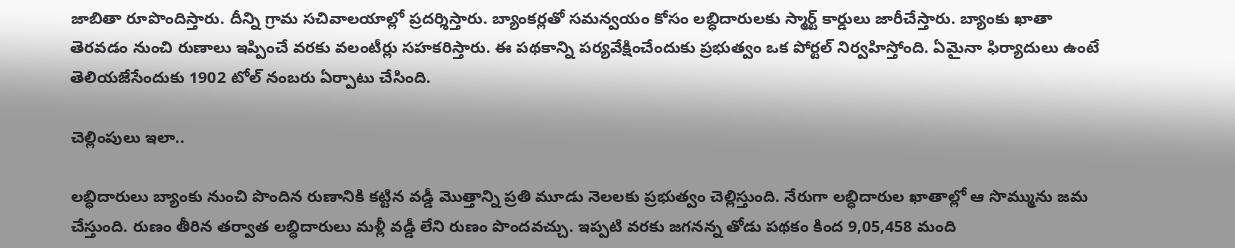జాబితా రూపొందిస్తారు. దీన్ని గ్రామ సచివాలయాల్లో ప్రదర్శిస్తారు. బ్యాంకర్లతో సమన్వయం కోసం లబ్ధిదారులకు స్మార్ట్ కార్డులు జారీచేస్తారు. బ్యాంకు ఖాతా తెరవడం నుంచి రుణాలు ఇప్పించే వరకు వలంటీర్లు సహకరిస్తారు. ఈ పథకాన్ని పర్యవేక్షించేందుకు ప్రభుత్వం ఒక పోర్టల్ నిర్వహిస్తోంది. ఏమైనా ఫిర్యాదులు ఉంటే తెలియజేసేందుకు 1902 టోల్ నంబరు ఏర్పాటు చేసింది.

చెల్లింపులు ఇలా..

లబ్ధిదారులు బ్యాంకు నుంచి పొందిన రుణానికి కట్టిన వడ్డీ మొత్తాన్ని ప్రతి మూడు నెలలకు ప్రభుత్వం చెల్లిస్తుంది. నేరుగా లబ్ధిదారుల ఖాతాల్లో ఆ సొమ్మును జమ చేస్తుంది. రుణం తీరిన తర్వాత లబ్ధిదారులు మళ్లీ వడ్డీ లేని రుణం పొందవచ్చు. ఇప్పటి వరకు జగనన్న తోడు పథకం కింద 9,05,458 మంది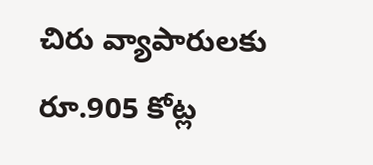చిరు వ్యాపారులకు రూ.905 కోట్ల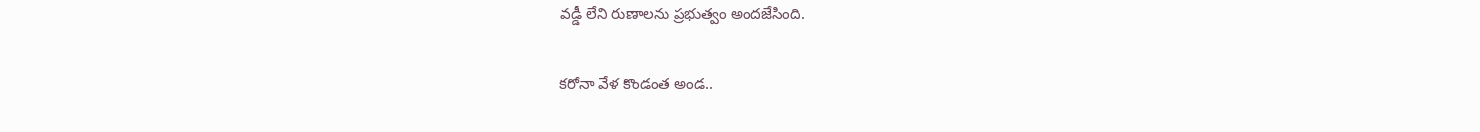వడ్డీ లేని రుణాలను ప్రభుత్వం అందజేసింది.

కరోనా వేళ కొండంత అండ..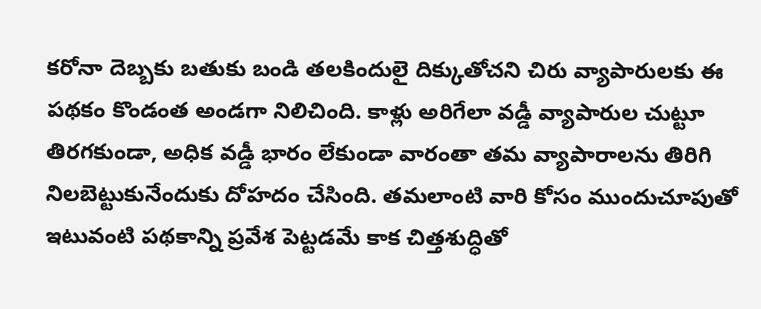కరోనా దెబ్బకు బతుకు బండి తలకిందులై దిక్కుతోచని చిరు వ్యాపారులకు ఈ పథకం కొండంత అండగా నిలిచింది. కాళ్లు అరిగేలా వడ్డీ వ్యాపారుల చుట్టూ తిరగకుండా, అధిక వడ్డీ భారం లేకుండా వారంతా తమ వ్యాపారాలను తిరిగి నిలబెట్టుకునేందుకు దోహదం చేసింది. తమలాంటి వారి కోసం ముందుచూపుతో ఇటువంటి పథకాన్ని ప్రవేశ పెట్టడమే కాక చిత్తశుద్ధితో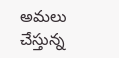అమలు చేస్తున్న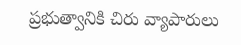ప్రభుత్వానికి చిరు వ్యాపారులు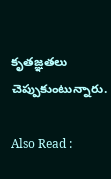కృతజ్ఞతలు చెప్పుకుంటున్నారు.

Also Read :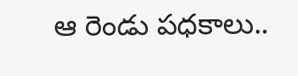ఆ రెండు పధకాలు..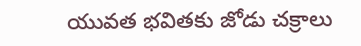యువత భవితకు జోడు చక్రాలు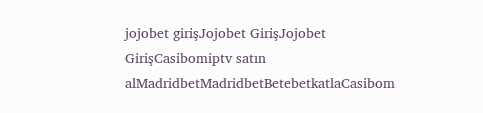jojobet girişJojobet GirişJojobet GirişCasibomiptv satın alMadridbetMadridbetBetebetkatlaCasibom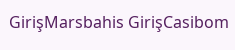GirişMarsbahis GirişCasibom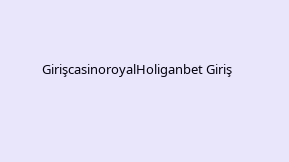GirişcasinoroyalHoliganbet Giriş